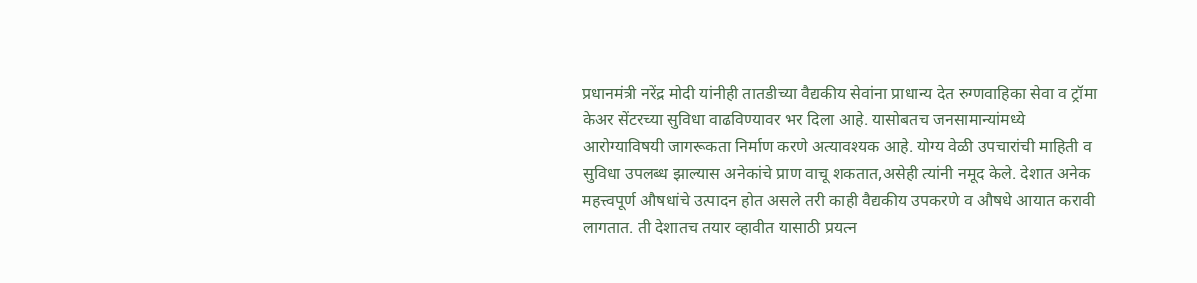प्रधानमंत्री नरेंद्र मोदी यांनीही तातडीच्या वैद्यकीय सेवांना प्राधान्य देत रुग्णवाहिका सेवा व ट्रॉमा केअर सेंटरच्या सुविधा वाढविण्यावर भर दिला आहे. यासोबतच जनसामान्यांमध्ये आरोग्याविषयी जागरूकता निर्माण करणे अत्यावश्यक आहे. योग्य वेळी उपचारांची माहिती व सुविधा उपलब्ध झाल्यास अनेकांचे प्राण वाचू शकतात,असेही त्यांनी नमूद केले. देशात अनेक महत्त्वपूर्ण औषधांचे उत्पादन होत असले तरी काही वैद्यकीय उपकरणे व औषधे आयात करावी लागतात. ती देशातच तयार व्हावीत यासाठी प्रयत्न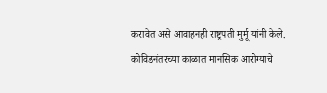करावेत असे आवाहनही राष्ट्रपती मुर्मू यांनी केले.
कोविडनंतरच्या काळात मानसिक आरोग्याचे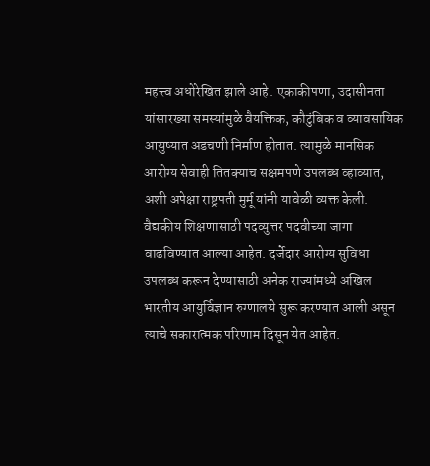महत्त्व अधोरेखित झाले आहे. एकाकीपणा, उदासीनता यांसारख्या समस्यांमुळे वैयक्तिक, कौटुंबिक व व्यावसायिक आयुष्यात अडचणी निर्माण होतात. त्यामुळे मानसिक आरोग्य सेवाही तितक्याच सक्षमपणे उपलब्ध व्हाव्यात, अशी अपेक्षा राष्ट्रपती मुर्मू यांनी यावेळी व्यक्त केली.
वैद्यकीय शिक्षणासाठी पदव्युत्तर पदवीच्या जागा वाढविण्यात आल्या आहेत. दर्जेदार आरोग्य सुविधा उपलब्ध करून देण्यासाठी अनेक राज्यांमध्ये अखिल भारतीय आयुर्विज्ञान रुग्णालये सुरू करण्यात आली असून त्याचे सकारात्मक परिणाम दिसून येत आहेत.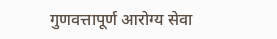गुणवत्तापूर्ण आरोग्य सेवा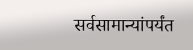सर्वसामान्यांपर्यंत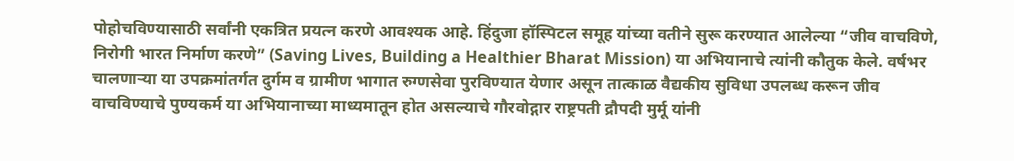पोहोचविण्यासाठी सर्वांनी एकत्रित प्रयत्न करणे आवश्यक आहे. हिंदुजा हॉस्पिटल समूह यांच्या वतीने सुरू करण्यात आलेल्या “जीव वाचविणे, निरोगी भारत निर्माण करणे” (Saving Lives, Building a Healthier Bharat Mission) या अभियानाचे त्यांनी कौतुक केले. वर्षभर चालणाऱ्या या उपक्रमांतर्गत दुर्गम व ग्रामीण भागात रुग्णसेवा पुरविण्यात येणार असून तात्काळ वैद्यकीय सुविधा उपलब्ध करून जीव वाचविण्याचे पुण्यकर्म या अभियानाच्या माध्यमातून होत असल्याचे गौरवोद्गार राष्ट्रपती द्रौपदी मुर्मू यांनी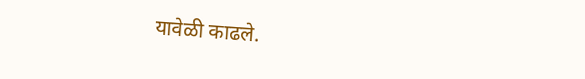यावेळी काढले.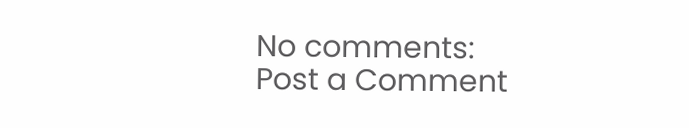No comments:
Post a Comment